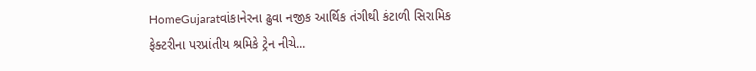HomeGujaratવાંકાનેરના ઢુવા નજીક આર્થિક તંગીથી કંટાળી સિરામિક ફેક્ટરીના પરપ્રાંતીય શ્રમિકે ટ્રેન નીચે...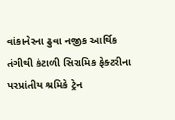વાંકાનેરના ઢુવા નજીક આર્થિક તંગીથી કંટાળી સિરામિક ફેક્ટરીના પરપ્રાંતીય શ્રમિકે ટ્રેન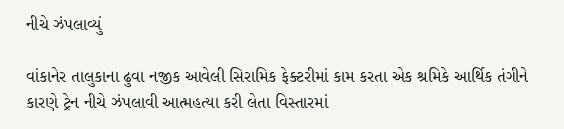નીચે ઝંપલાવ્યું

વાંકાનેર તાલુકાના ઢુવા નજીક આવેલી સિરામિક ફેક્ટરીમાં કામ કરતા એક શ્રમિકે આર્થિક તંગીને કારણે ટ્રેન નીચે ઝંપલાવી આત્મહત્યા કરી લેતા વિસ્તારમાં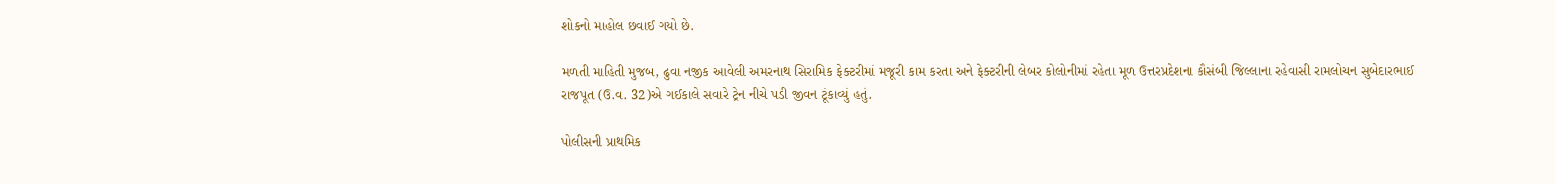શોકનો માહોલ છવાઈ ગયો છે.

મળતી માહિતી મુજબ, ઢુવા નજીક આવેલી અમરનાથ સિરામિક ફેક્ટરીમાં મજૂરી કામ કરતા અને ફેક્ટરીની લેબર કોલોનીમાં રહેતા મૂળ ઉત્તરપ્રદેશના કૌસંબી જિલ્લાના રહેવાસી રામલોચન સુબેદારભાઈ રાજપૂત (ઉ.વ. 32)એ ગઈકાલે સવારે ટ્રેન નીચે પડી જીવન ટૂંકાવ્યું હતું.

પોલીસની પ્રાથમિક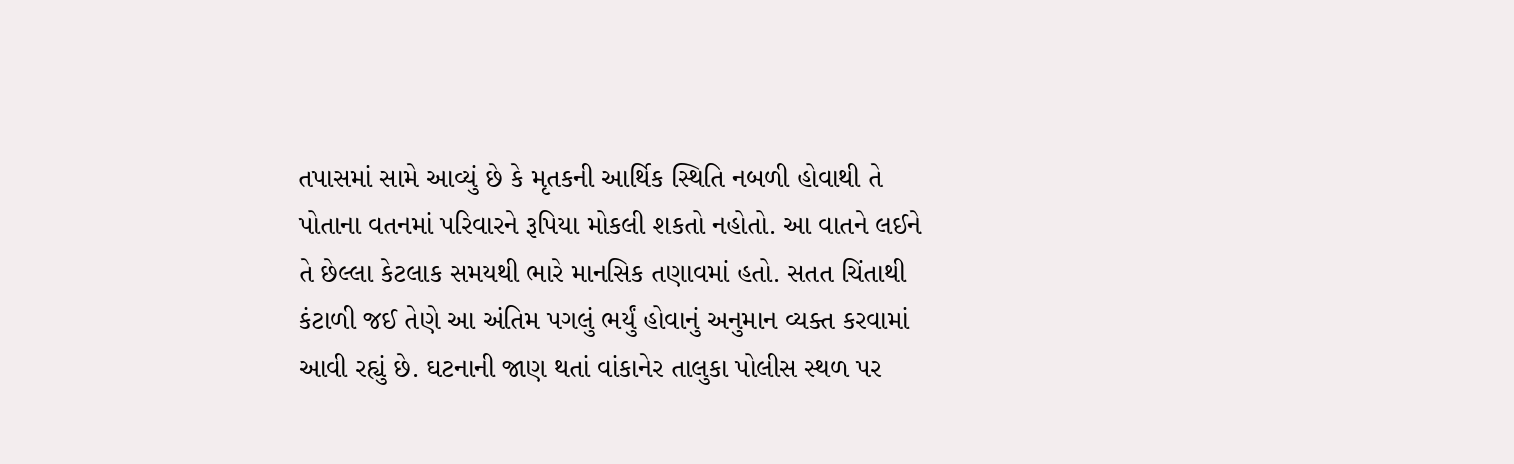તપાસમાં સામે આવ્યું છે કે મૃતકની આર્થિક સ્થિતિ નબળી હોવાથી તે પોતાના વતનમાં પરિવારને રૂપિયા મોકલી શકતો નહોતો. આ વાતને લઈને તે છેલ્લા કેટલાક સમયથી ભારે માનસિક તણાવમાં હતો. સતત ચિંતાથી કંટાળી જઈ તેણે આ અંતિમ પગલું ભર્યું હોવાનું અનુમાન વ્યક્ત કરવામાં આવી રહ્યું છે. ઘટનાની જાણ થતાં વાંકાનેર તાલુકા પોલીસ સ્થળ પર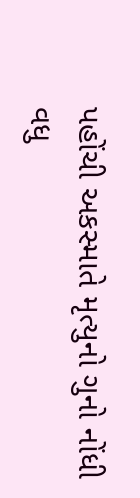પહોંચી અકસ્માતે મૃત્યુનો ગુનો નોંધી વધુ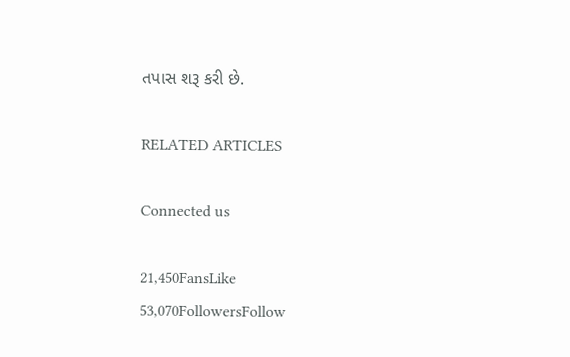તપાસ શરૂ કરી છે.

RELATED ARTICLES

Connected us

21,450FansLike
53,070FollowersFollow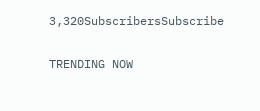3,320SubscribersSubscribe

TRENDING NOW